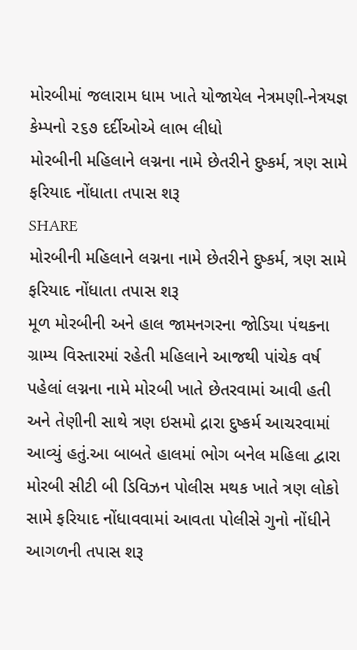મોરબીમાં જલારામ ધામ ખાતે યોજાયેલ નેત્રમણી-નેત્રયજ્ઞ કેમ્પનો ૨૬૭ દર્દીઓએ લાભ લીધો
મોરબીની મહિલાને લગ્નના નામે છેતરીને દુષ્કર્મ, ત્રણ સામે ફરિયાદ નોંધાતા તપાસ શરૂ
SHARE
મોરબીની મહિલાને લગ્નના નામે છેતરીને દુષ્કર્મ, ત્રણ સામે ફરિયાદ નોંધાતા તપાસ શરૂ
મૂળ મોરબીની અને હાલ જામનગરના જોડિયા પંથકના ગ્રામ્ય વિસ્તારમાં રહેતી મહિલાને આજથી પાંચેક વર્ષ પહેલાં લગ્નના નામે મોરબી ખાતે છેતરવામાં આવી હતી અને તેણીની સાથે ત્રણ ઇસમો દ્રારા દુષ્કર્મ આચરવામાં આવ્યું હતું.આ બાબતે હાલમાં ભોગ બનેલ મહિલા દ્વારા મોરબી સીટી બી ડિવિઝન પોલીસ મથક ખાતે ત્રણ લોકો સામે ફરિયાદ નોંધાવવામાં આવતા પોલીસે ગુનો નોંધીને આગળની તપાસ શરૂ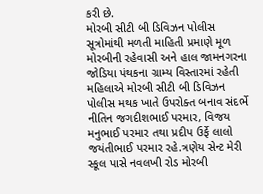કરી છે.
મોરબી સીટી બી ડિવિઝન પોલીસ સૂત્રોમાંથી મળતી માહિતી પ્રમાણે મૂળ મોરબીની રહેવાસી અને હાલ જામનગરના જોડિયા પંથકના ગ્રામ્ય વિસ્તારમાં રહેતી મહિલાએ મોરબી સીટી બી ડિવિઝન પોલીસ મથક ખાતે ઉપરોક્ત બનાવ સંદર્ભે નીતિન જગદીશભાઈ પરમાર, વિજય મનુભાઈ પરમાર તથા પ્રદીપ ઉર્ફે લાલો જયંતીભાઈ પરમાર રહે.ત્રણેય સેન્ટ મેરી સ્કૂલ પાસે નવલખી રોડ મોરબી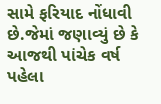સામે ફરિયાદ નોંધાવી છે.જેમાં જણાવ્યું છે કે આજથી પાંચેક વર્ષ પહેલા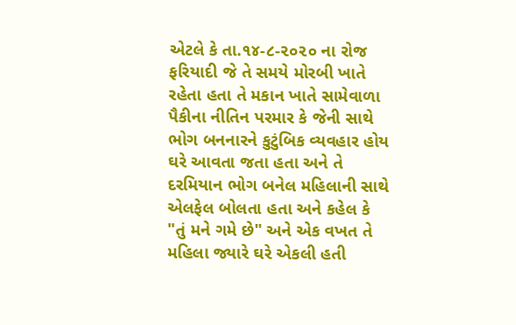એટલે કે તા.૧૪-૮-૨૦૨૦ ના રોજ ફરિયાદી જે તે સમયે મોરબી ખાતે રહેતા હતા તે મકાન ખાતે સામેવાળા પૈકીના નીતિન પરમાર કે જેની સાથે ભોગ બનનારને કુટુંબિક વ્યવહાર હોય ઘરે આવતા જતા હતા અને તે દરમિયાન ભોગ બનેલ મહિલાની સાથે એલફેલ બોલતા હતા અને કહેલ કે "તું મને ગમે છે" અને એક વખત તે મહિલા જ્યારે ઘરે એકલી હતી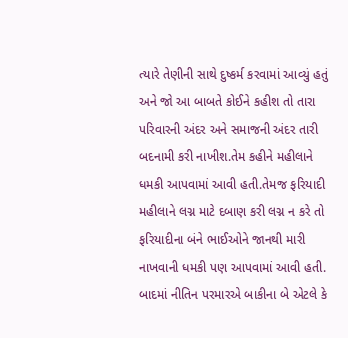ત્યારે તેણીની સાથે દુષ્કર્મ કરવામાં આવ્યું હતું અને જો આ બાબતે કોઈને કહીશ તો તારા પરિવારની અંદર અને સમાજની અંદર તારી બદનામી કરી નાખીશ.તેમ કહીને મહીલાને ધમકી આપવામાં આવી હતી.તેમજ ફરિયાદી મહીલાને લગ્ન માટે દબાણ કરી લગ્ન ન કરે તો ફરિયાદીના બંને ભાઈઓને જાનથી મારી નાખવાની ધમકી પણ આપવામાં આવી હતી.
બાદમાં નીતિન પરમારએ બાકીના બે એટલે કે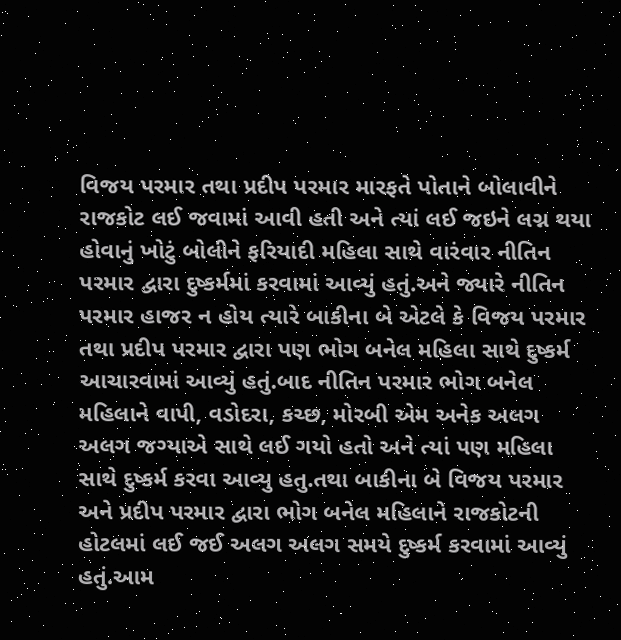વિજય પરમાર તથા પ્રદીપ પરમાર મારફતે પોતાને બોલાવીને રાજકોટ લઈ જવામાં આવી હતી અને ત્યાં લઈ જઇને લગ્ન થયા હોવાનું ખોટું બોલીને ફરિયાદી મહિલા સાથે વારંવાર નીતિન પરમાર દ્વારા દુષ્કર્મમાં કરવામાં આવ્યું હતું.અને જ્યારે નીતિન પરમાર હાજર ન હોય ત્યારે બાકીના બે એટલે કે વિજય પરમાર તથા પ્રદીપ પરમાર દ્વારા પણ ભોગ બનેલ મહિલા સાથે દુષ્કર્મ આચારવામાં આવ્યું હતું.બાદ નીતિન પરમાર ભોગ બનેલ મહિલાને વાપી, વડોદરા, કચ્છ, મોરબી એમ અનેક અલગ અલગ જગ્યાએ સાથે લઈ ગયો હતો અને ત્યાં પણ મહિલા સાથે દુષ્કર્મ કરવા આવ્યુ હતુ.તથા બાકીના બે વિજય પરમાર અને પ્રદીપ પરમાર દ્વારા ભોગ બનેલ મહિલાને રાજકોટની હોટલમાં લઈ જઈ અલગ અલગ સમયે દુષ્કર્મ કરવામાં આવ્યું હતું.આમ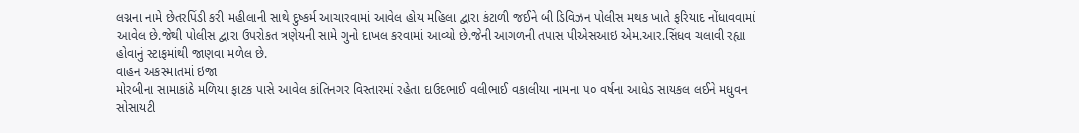લગ્નના નામે છેતરપિંડી કરી મહીલાની સાથે દુષ્કર્મ આચારવામાં આવેલ હોય મહિલા દ્વારા કંટાળી જઈને બી ડિવિઝન પોલીસ મથક ખાતે ફરિયાદ નોંધાવવામાં આવેલ છે.જેથી પોલીસ દ્વારા ઉપરોકત ત્રણેયની સામે ગુનો દાખલ કરવામાં આવ્યો છે.જેની આગળની તપાસ પીએસઆઇ એમ.આર.સિંધવ ચલાવી રહ્યા હોવાનું સ્ટાફમાંથી જાણવા મળેલ છે.
વાહન અકસ્માતમાં ઇજા
મોરબીના સામાકાંઠે મળિયા ફાટક પાસે આવેલ કાંતિનગર વિસ્તારમાં રહેતા દાઉદભાઈ વલીભાઈ વકાલીયા નામના ૫૦ વર્ષના આધેડ સાયકલ લઈને મધુવન સોસાયટી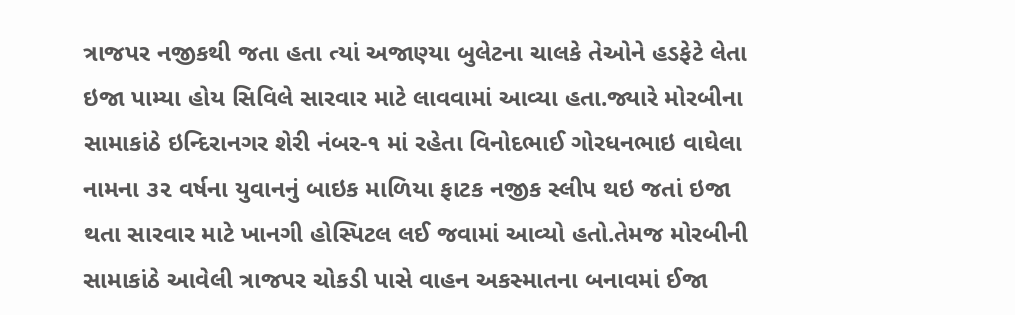ત્રાજપર નજીકથી જતા હતા ત્યાં અજાણ્યા બુલેટના ચાલકે તેઓને હડફેટે લેતા ઇજા પામ્યા હોય સિવિલે સારવાર માટે લાવવામાં આવ્યા હતા.જ્યારે મોરબીના સામાકાંઠે ઇન્દિરાનગર શેરી નંબર-૧ માં રહેતા વિનોદભાઈ ગોરધનભાઇ વાઘેલા નામના ૩૨ વર્ષના યુવાનનું બાઇક માળિયા ફાટક નજીક સ્લીપ થઇ જતાં ઇજા થતા સારવાર માટે ખાનગી હોસ્પિટલ લઈ જવામાં આવ્યો હતો.તેમજ મોરબીની સામાકાંઠે આવેલી ત્રાજપર ચોકડી પાસે વાહન અકસ્માતના બનાવમાં ઈજા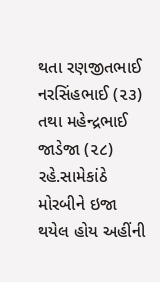થતા રણજીતભાઈ નરસિંહભાઈ (૨૩) તથા મહેન્દ્રભાઈ જાડેજા (૨૮) રહે.સામેકાંઠે મોરબીને ઇજા થયેલ હોય અહીંની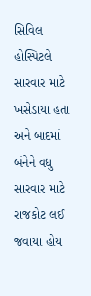સિવિલ હોસ્પિટલે સારવાર માટે ખસેડાયા હતા અને બાદમાં બંનેને વધુ સારવાર માટે રાજકોટ લઈ જવાયા હોય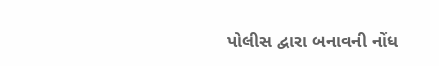પોલીસ દ્વારા બનાવની નોંધ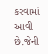કરવામાં આવી છે.જેની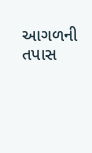આગળની તપાસ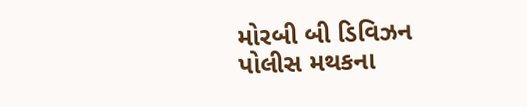મોરબી બી ડિવિઝન પોલીસ મથકના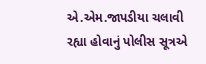એ.એમ.જાપડીયા ચલાવી રહ્યા હોવાનું પોલીસ સૂત્રએ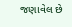જણાવેલ છે